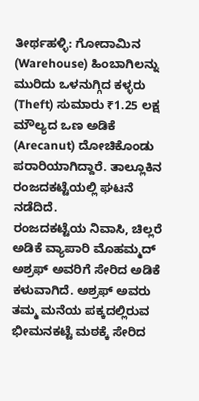ತೀರ್ಥಹಳ್ಳಿ: ಗೋದಾಮಿನ (Warehouse) ಹಿಂಬಾಗಿಲನ್ನು ಮುರಿದು ಒಳನುಗ್ಗಿದ ಕಳ್ಳರು (Theft) ಸುಮಾರು ₹1.25 ಲಕ್ಷ ಮೌಲ್ಯದ ಒಣ ಅಡಿಕೆ (Arecanut) ದೋಚಿಕೊಂಡು ಪರಾರಿಯಾಗಿದ್ದಾರೆ. ತಾಲ್ಲೂಕಿನ ರಂಜದಕಟ್ಟೆಯಲ್ಲಿ ಘಟನೆ ನಡೆದಿದೆ.
ರಂಜದಕಟ್ಟೆಯ ನಿವಾಸಿ, ಚಿಲ್ಲರೆ ಅಡಿಕೆ ವ್ಯಾಪಾರಿ ಮೊಹಮ್ಮದ್ ಅಶ್ರಫ್ ಅವರಿಗೆ ಸೇರಿದ ಅಡಿಕೆ ಕಳುವಾಗಿದೆ. ಅಶ್ರಫ್ ಅವರು ತಮ್ಮ ಮನೆಯ ಪಕ್ಕದಲ್ಲಿರುವ ಭೀಮನಕಟ್ಟೆ ಮಠಕ್ಕೆ ಸೇರಿದ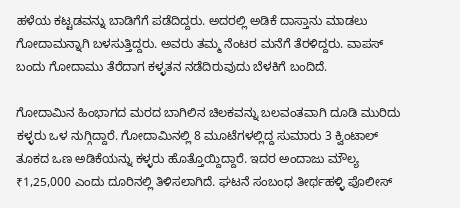ಹಳೆಯ ಕಟ್ಟಡವನ್ನು ಬಾಡಿಗೆಗೆ ಪಡೆದಿದ್ದರು. ಅದರಲ್ಲಿ ಅಡಿಕೆ ದಾಸ್ತಾನು ಮಾಡಲು ಗೋದಾಮನ್ನಾಗಿ ಬಳಸುತ್ತಿದ್ದರು. ಅವರು ತಮ್ಮ ನೆಂಟರ ಮನೆಗೆ ತೆರಳಿದ್ದರು. ವಾಪಸ್ ಬಂದು ಗೋದಾಮು ತೆರೆದಾಗ ಕಳ್ಳತನ ನಡೆದಿರುವುದು ಬೆಳಕಿಗೆ ಬಂದಿದೆ.

ಗೋದಾಮಿನ ಹಿಂಭಾಗದ ಮರದ ಬಾಗಿಲಿನ ಚಿಲಕವನ್ನು ಬಲವಂತವಾಗಿ ದೂಡಿ ಮುರಿದು ಕಳ್ಳರು ಒಳ ನುಗ್ಗಿದ್ದಾರೆ. ಗೋದಾಮಿನಲ್ಲಿ 8 ಮೂಟೆಗಳಲ್ಲಿದ್ದ ಸುಮಾರು 3 ಕ್ವಿಂಟಾಲ್ ತೂಕದ ಒಣ ಅಡಿಕೆಯನ್ನು ಕಳ್ಳರು ಹೊತ್ತೊಯ್ದಿದ್ದಾರೆ. ಇದರ ಅಂದಾಜು ಮೌಲ್ಯ ₹1,25,000 ಎಂದು ದೂರಿನಲ್ಲಿ ತಿಳಿಸಲಾಗಿದೆ. ಘಟನೆ ಸಂಬಂಧ ತೀರ್ಥಹಳ್ಳಿ ಪೊಲೀಸ್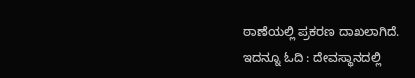ಠಾಣೆಯಲ್ಲಿ ಪ್ರಕರಣ ದಾಖಲಾಗಿದೆ.
ಇದನ್ನೂ ಓದಿ : ದೇವಸ್ಥಾನದಲ್ಲಿ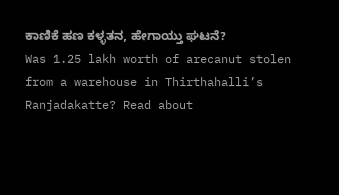ಕಾಣಿಕೆ ಹಣ ಕಳ್ಳತನ, ಹೇಗಾಯ್ತು ಘಟನೆ?
Was 1.25 lakh worth of arecanut stolen from a warehouse in Thirthahalli’s Ranjadakatte? Read about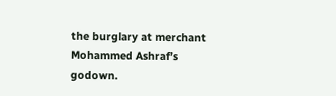the burglary at merchant Mohammed Ashraf’s godown.